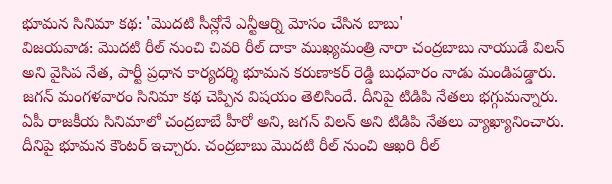భూమన సినిమా కథ: 'మొదటి సీన్లోనే ఎన్టీఆర్ని మోసం చేసిన బాబు'
విజయవాడ: మొదటి రీల్ నుంచి చివరి రీల్ దాకా ముఖ్యమంత్రి నారా చంద్రబాబు నాయుడే విలన్ అని వైసిప నేత, పార్టీ ప్రధాన కార్యదర్శి భూమన కరుణాకర్ రెడ్డి బుధవారం నాడు మండిపడ్డారు. జగన్ మంగళవారం సినిమా కథ చెప్పిన విషయం తెలిసిందే. దీనిపై టిడిపి నేతలు భగ్గుమన్నారు.
ఏపీ రాజకీయ సినిమాలో చంద్రబాబే హీరో అని, జగన్ విలన్ అని టిడిపి నేతలు వ్యాఖ్యానించారు. దీనిపై భూమన కౌంటర్ ఇచ్చారు. చంద్రబాబు మొదటి రీల్ నుంచి ఆఖరి రీల్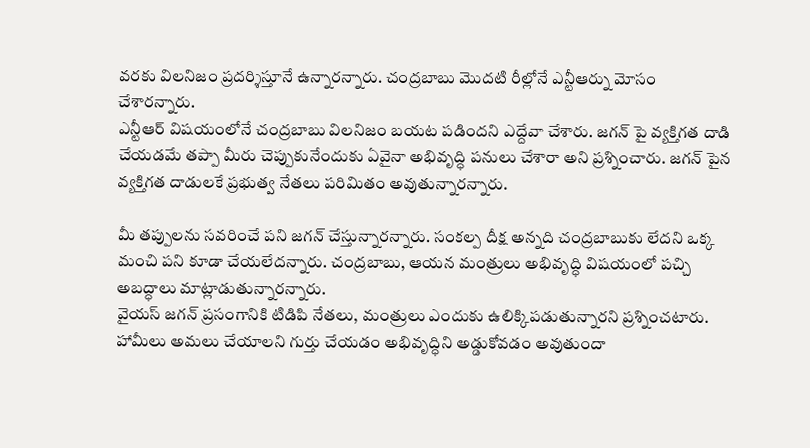వరకు విలనిజం ప్రదర్శిస్తూనే ఉన్నారన్నారు. చంద్రబాబు మొదటి రీల్లోనే ఎన్టీఆర్ను మోసం చేశారన్నారు.
ఎన్టీఆర్ విషయంలోనే చంద్రబాబు విలనిజం బయట పడిందని ఎద్దేవా చేశారు. జగన్ పై వ్యక్తిగత దాడి చేయడమే తప్పా మీరు చెప్పుకునేందుకు ఏవైనా అభివృద్ధి పనులు చేశారా అని ప్రశ్నించారు. జగన్ పైన వ్యక్తిగత దాడులకే ప్రభుత్వ నేతలు పరిమితం అవుతున్నారన్నారు.

మీ తప్పులను సవరించే పని జగన్ చేస్తున్నారన్నారు. సంకల్ప దీక్ష అన్నది చంద్రబాబుకు లేదని ఒక్క మంచి పని కూడా చేయలేదన్నారు. చంద్రబాబు, ఆయన మంత్రులు అభివృద్ధి విషయంలో పచ్చి అబద్ధాలు మాట్లాడుతున్నారన్నారు.
వైయస్ జగన్ ప్రసంగానికి టిడిపి నేతలు, మంత్రులు ఎందుకు ఉలిక్కిపడుతున్నారని ప్రశ్నించటారు. హామీలు అమలు చేయాలని గుర్తు చేయడం అభివృద్ధిని అడ్డుకోవడం అవుతుందా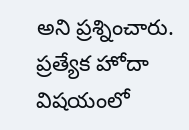అని ప్రశ్నించారు. ప్రత్యేక హోదా విషయంలో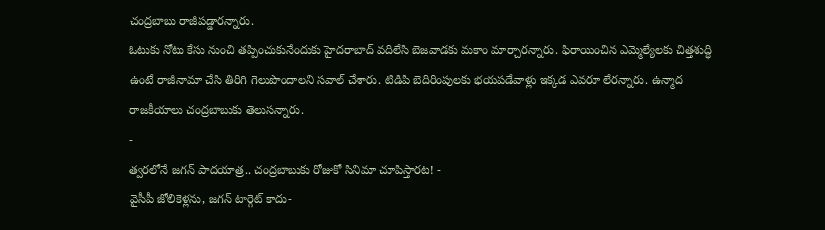చంద్రబాబు రాజీపడ్డారన్నారు.
ఓటుకు నోటు కేసు నుంచి తప్పించుకునేందుకు హైదరాబాద్ వదిలేసి బెజవాడకు మకాం మార్చారన్నారు. ఫిరాయించిన ఎమ్మెల్యేలకు చిత్తశుద్ధి ఉంటే రాజీనామా చేసి తిరిగి గెలుపొందాలని సవాల్ చేశారు. టిడిపి బెదిరింపులకు భయపడేవాళ్లు ఇక్కడ ఎవరూ లేరన్నారు. ఉన్మాద రాజకీయాలు చంద్రబాబుకు తెలుసన్నారు.
-
త్వరలోనే జగన్ పాదయాత్ర.. చంద్రబాబుకు రోజుకో సినిమా చూపిస్తారట! -
వైసీపీ జోలికెళ్లను, జగన్ టార్గెట్ కాదు-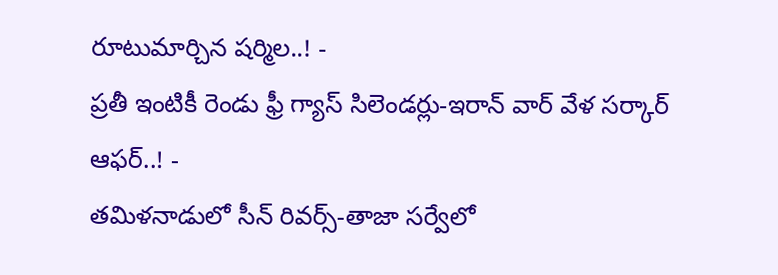రూటుమార్చిన షర్మిల..! -
ప్రతీ ఇంటికీ రెండు ఫ్రీ గ్యాస్ సిలెండర్లు-ఇరాన్ వార్ వేళ సర్కార్ ఆఫర్..! -
తమిళనాడులో సీన్ రివర్స్-తాజా సర్వేలో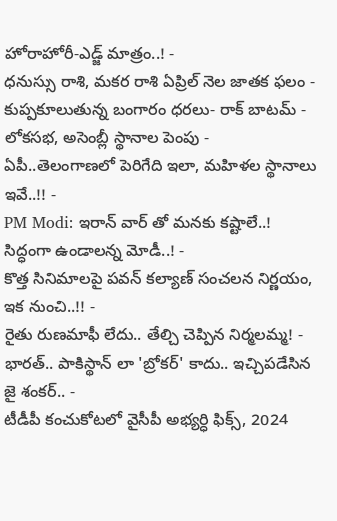హోరాహోరీ-ఎడ్జ్ మాత్రం..! -
ధనుస్సు రాశి, మకర రాశి ఏప్రిల్ నెల జాతక ఫలం -
కుప్పకూలుతున్న బంగారం ధరలు- రాక్ బాటమ్ -
లోకసభ, అసెంబ్లీ స్థానాల పెంపు - ఏపీ..తెలంగాణలో పెరిగేది ఇలా, మహిళల స్థానాలు ఇవే..!! -
PM Modi: ఇరాన్ వార్ తో మనకు కష్టాలే..! సిద్ధంగా ఉండాలన్న మోడీ..! -
కొత్త సినిమాలపై పవన్ కల్యాణ్ సంచలన నిర్ణయం, ఇక నుంచి..!! -
రైతు రుణమాఫీ లేదు.. తేల్చి చెప్పిన నిర్మలమ్మ! -
భారత్.. పాకిస్థాన్ లా 'బ్రోకర్' కాదు.. ఇచ్చిపడేసిన జై శంకర్.. -
టీడీపీ కంచుకోటలో వైసీపీ అభ్యర్ధి ఫిక్స్, 2024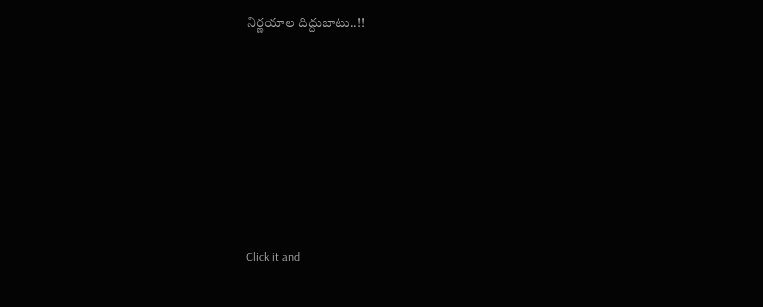నిర్ణయాల దిద్దుబాటు..!!












Click it and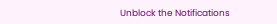Unblock the Notifications